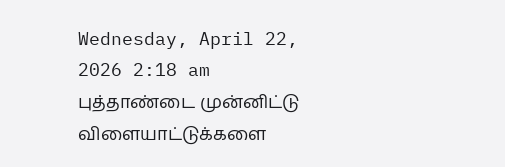Wednesday, April 22, 2026 2:18 am
புத்தாண்டை முன்னிட்டு விளையாட்டுக்களை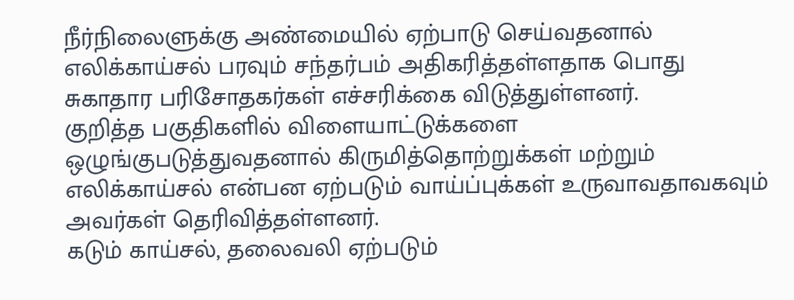நீர்நிலைளுக்கு அண்மையில் ஏற்பாடு செய்வதனால் எலிக்காய்சல் பரவும் சந்தர்பம் அதிகரித்தள்ளதாக பொது சுகாதார பரிசோதகர்கள் எச்சரிக்கை விடுத்துள்ளனர்.
குறித்த பகுதிகளில் விளையாட்டுக்களை ஒழுங்குபடுத்துவதனால் கிருமித்தொற்றுக்கள் மற்றும் எலிக்காய்சல் என்பன ஏற்படும் வாய்ப்புக்கள் உருவாவதாவகவும் அவர்கள் தெரிவித்தள்ளனர்.
கடும் காய்சல், தலைவலி ஏற்படும்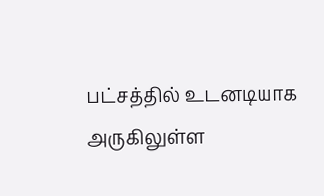பட்சத்தில் உடனடியாக அருகிலுள்ள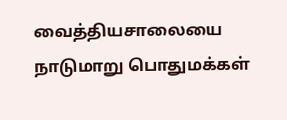வைத்தியசாலையை நாடுமாறு பொதுமக்கள்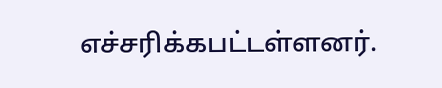எச்சரிக்கபட்டள்ளனர்.